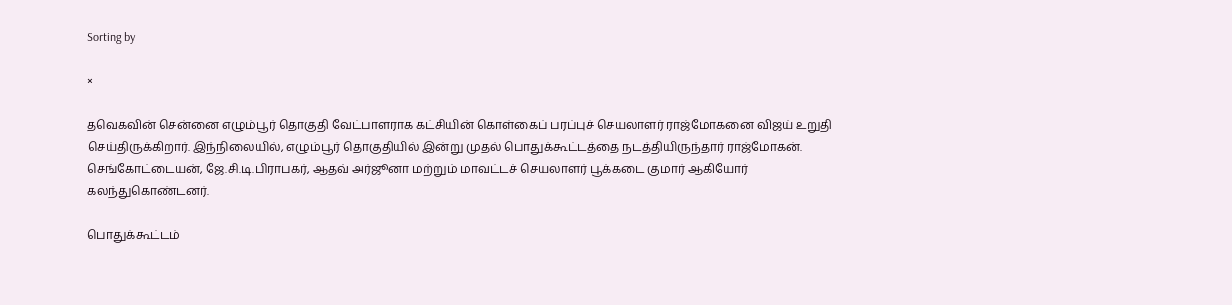Sorting by

×

தவெகவின் சென்னை எழும்பூர் தொகுதி வேட்பாளராக கட்சியின் கொள்கைப் பரப்புச் செயலாளர் ராஜ்மோகனை விஜய் உறுதி செய்திருக்கிறார். இந்நிலையில், எழும்பூர் தொகுதியில் இன்று முதல் பொதுக்கூட்டத்தை நடத்தியிருந்தார் ராஜ்மோகன். செங்கோட்டையன், ஜே.சி.டி.பிராபகர், ஆதவ் அர்ஜூனா மற்றும் மாவட்டச் செயலாளர் பூக்கடை குமார் ஆகியோர் கலந்துகொண்டனர்.

பொதுக்கூட்டம்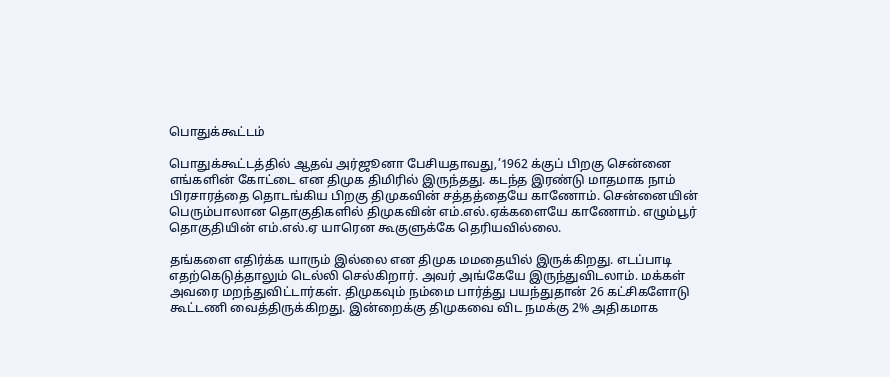பொதுக்கூட்டம்

பொதுக்கூட்டத்தில் ஆதவ் அர்ஜூனா பேசியதாவது,’1962 க்குப் பிறகு சென்னை எங்களின் கோட்டை என திமுக திமிரில் இருந்தது. கடந்த இரண்டு மாதமாக நாம் பிரசாரத்தை தொடங்கிய பிறகு திமுகவின் சத்தத்தையே காணோம். சென்னையின் பெரும்பாலான தொகுதிகளில் திமுகவின் எம்.எல்.ஏக்களையே காணோம். எழும்பூர் தொகுதியின் எம்.எல்.ஏ யாரென கூகுளுக்கே தெரியவில்லை.

தங்களை எதிர்க்க யாரும் இல்லை என திமுக மமதையில் இருக்கிறது. எடப்பாடி எதற்கெடுத்தாலும் டெல்லி செல்கிறார். அவர் அங்கேயே இருந்துவிடலாம். மக்கள் அவரை மறந்துவிட்டார்கள். திமுகவும் நம்மை பார்த்து பயந்துதான் 26 கட்சிகளோடு கூட்டணி வைத்திருக்கிறது. இன்றைக்கு திமுகவை விட நமக்கு 2% அதிகமாக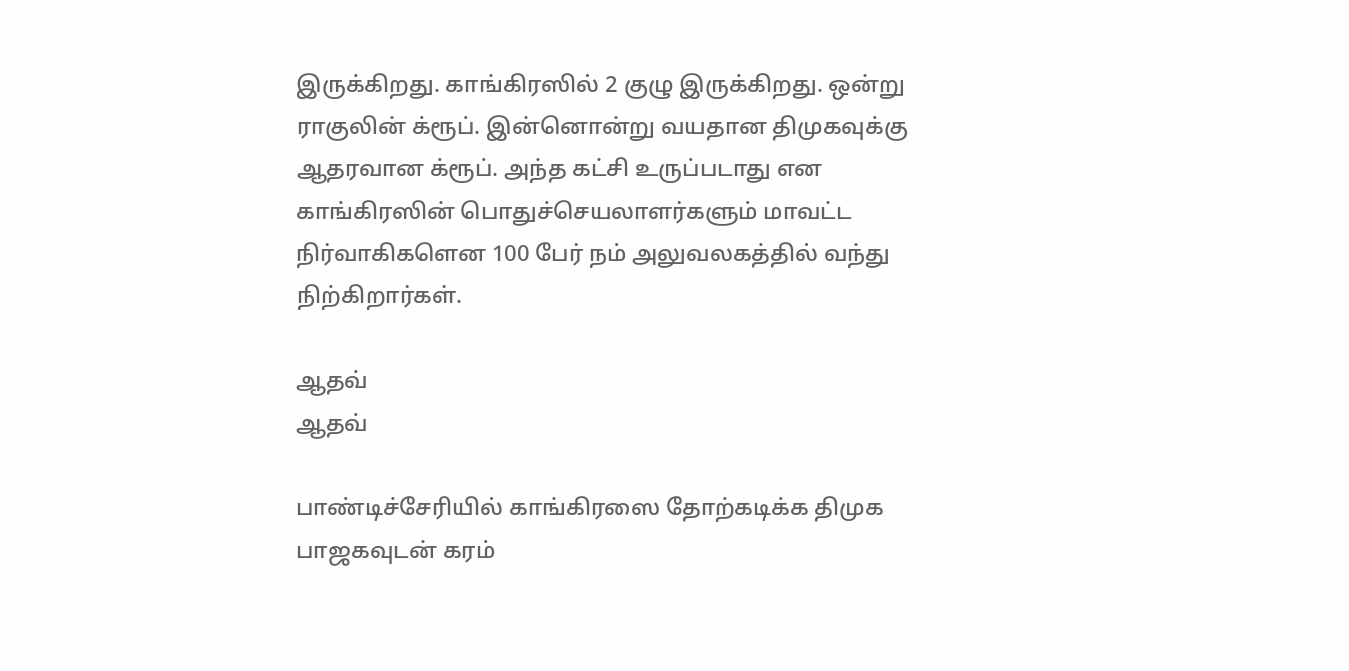இருக்கிறது. காங்கிரஸில் 2 குழு இருக்கிறது. ஒன்று ராகுலின் க்ரூப். இன்னொன்று வயதான திமுகவுக்கு ஆதரவான க்ரூப். அந்த கட்சி உருப்படாது என காங்கிரஸின் பொதுச்செயலாளர்களும் மாவட்ட நிர்வாகிகளென 100 பேர் நம் அலுவலகத்தில் வந்து நிற்கிறார்கள்.

ஆதவ்
ஆதவ்

பாண்டிச்சேரியில் காங்கிரஸை தோற்கடிக்க திமுக பாஜகவுடன் கரம்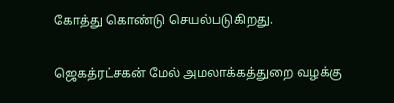கோத்து கொண்டு செயல்படுகிறது.

ஜெகத்ரட்சகன் மேல் அமலாக்கத்துறை வழக்கு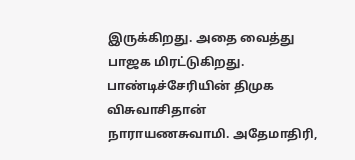இருக்கிறது. அதை வைத்து பாஜக மிரட்டுகிறது. பாண்டிச்சேரியின் திமுக விசுவாசிதான் நாராயணசுவாமி. அதேமாதிரி,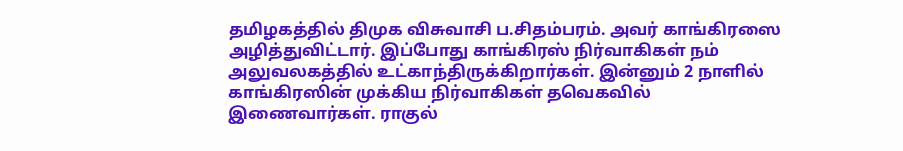தமிழகத்தில் திமுக விசுவாசி ப.சிதம்பரம். அவர் காங்கிரஸை அழித்துவிட்டார். இப்போது காங்கிரஸ் நிர்வாகிகள் நம் அலுவலகத்தில் உட்காந்திருக்கிறார்கள். இன்னும் 2 நாளில் காங்கிரஸின் முக்கிய நிர்வாகிகள் தவெகவில் இணைவார்கள். ராகுல்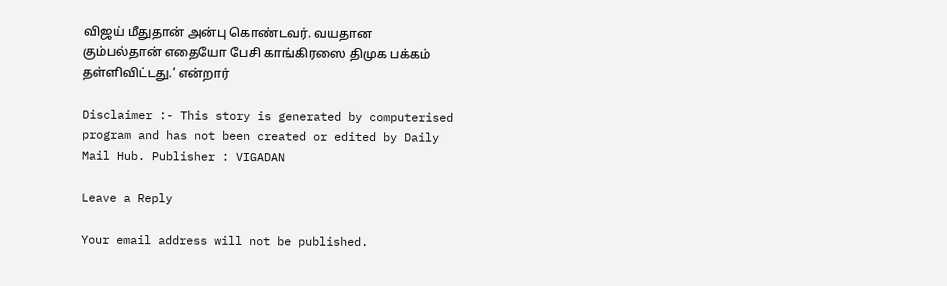விஜய் மீதுதான் அன்பு கொண்டவர். வயதான கும்பல்தான் எதையோ பேசி காங்கிரஸை திமுக பக்கம் தள்ளிவிட்டது.’ என்றார்

Disclaimer :- This story is generated by computerised program and has not been created or edited by Daily Mail Hub. Publisher : VIGADAN

Leave a Reply

Your email address will not be published.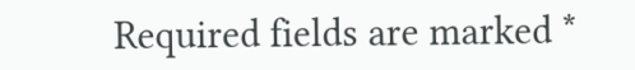Required fields are marked *